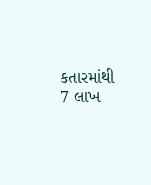કતારમાંથી 7 લાખ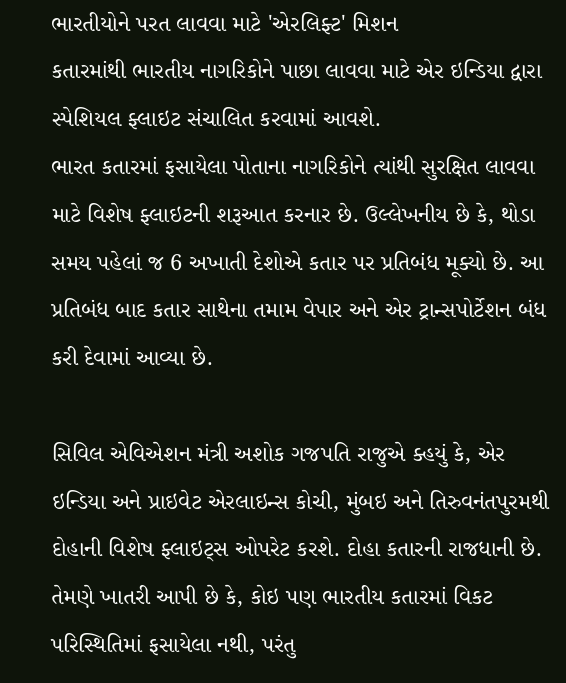ભારતીયોને પરત લાવવા માટે 'એરલિફ્ટ' મિશન
કતારમાંથી ભારતીય નાગરિકોને પાછા લાવવા માટે એર ઇન્ડિયા દ્વારા સ્પેશિયલ ફ્લાઇટ સંચાલિત કરવામાં આવશે.
ભારત કતારમાં ફસાયેલા પોતાના નાગરિકોને ત્યાંથી સુરક્ષિત લાવવા માટે વિશેષ ફ્લાઇટની શરૂઆત કરનાર છે. ઉલ્લેખનીય છે કે, થોડા સમય પહેલાં જ 6 અખાતી દેશોએ કતાર પર પ્રતિબંધ મૂક્યો છે. આ પ્રતિબંધ બાદ કતાર સાથેના તમામ વેપાર અને એર ટ્રાન્સપોર્ટેશન બંધ કરી દેવામાં આવ્યા છે.

સિવિલ એવિએશન મંત્રી અશોક ગજપતિ રાજુએ ક્હયું કે, એર ઇન્ડિયા અને પ્રાઇવેટ એરલાઇન્સ કોચી, મુંબઇ અને તિરુવનંતપુરમથી દોહાની વિશેષ ફ્લાઇટ્સ ઓપરેટ કરશે. દોહા કતારની રાજધાની છે. તેમણે ખાતરી આપી છે કે, કોઇ પણ ભારતીય કતારમાં વિકટ પરિસ્થિતિમાં ફસાયેલા નથી, પરંતુ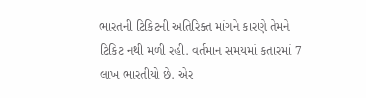ભારતની ટિકિટની અતિરિક્ત માંગને કારણે તેમને ટિકિટ નથી મળી રહી. વર્તમાન સમયમાં કતારમાં 7 લાખ ભારતીયો છે. એર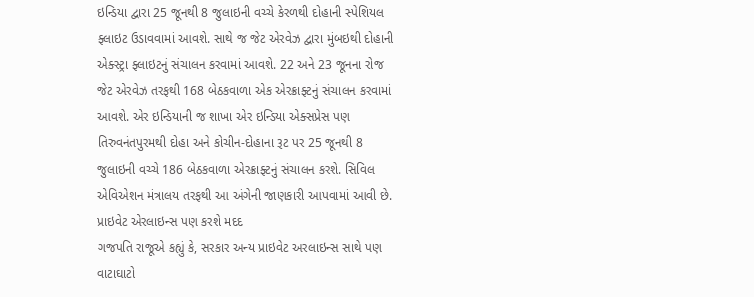ઇન્ડિયા દ્વારા 25 જૂનથી 8 જુલાઇની વચ્ચે કેરળથી દોહાની સ્પેશિયલ ફ્લાઇટ ઉડાવવામાં આવશે. સાથે જ જેટ એરવેઝ દ્વારા મુંબઇથી દોહાની એક્સ્ટ્રા ફ્લાઇટનું સંચાલન કરવામાં આવશે. 22 અને 23 જૂનના રોજ જેટ એરવેઝ તરફથી 168 બેઠકવાળા એક એરક્રાફ્ટનું સંચાલન કરવામાં આવશે. એર ઇન્ડિયાની જ શાખા એર ઇન્ડિયા એક્સપ્રેસ પણ તિરુવનંતપુરમથી દોહા અને કોચીન-દોહાના રૂટ પર 25 જૂનથી 8 જુલાઇની વચ્ચે 186 બેઠકવાળા એરક્રાફ્ટનું સંચાલન કરશે. સિવિલ એવિએશન મંત્રાલય તરફથી આ અંગેની જાણકારી આપવામાં આવી છે.
પ્રાઇવેટ એરલાઇન્સ પણ કરશે મદદ
ગજપતિ રાજૂએ કહ્યું કે, સરકાર અન્ય પ્રાઇવેટ અરલાઇન્સ સાથે પણ વાટાઘાટો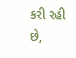કરી રહી છે,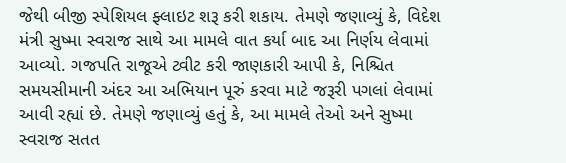જેથી બીજી સ્પેશિયલ ફ્લાઇટ શરૂ કરી શકાય. તેમણે જણાવ્યું કે, વિદેશ મંત્રી સુષ્મા સ્વરાજ સાથે આ મામલે વાત કર્યા બાદ આ નિર્ણય લેવામાં આવ્યો. ગજપતિ રાજૂએ ટ્વીટ કરી જાણકારી આપી કે, નિશ્ચિત સમયસીમાની અંદર આ અભિયાન પૂરું કરવા માટે જરૂરી પગલાં લેવામાં આવી રહ્યાં છે. તેમણે જણાવ્યું હતું કે, આ મામલે તેઓ અને સુષ્મા સ્વરાજ સતત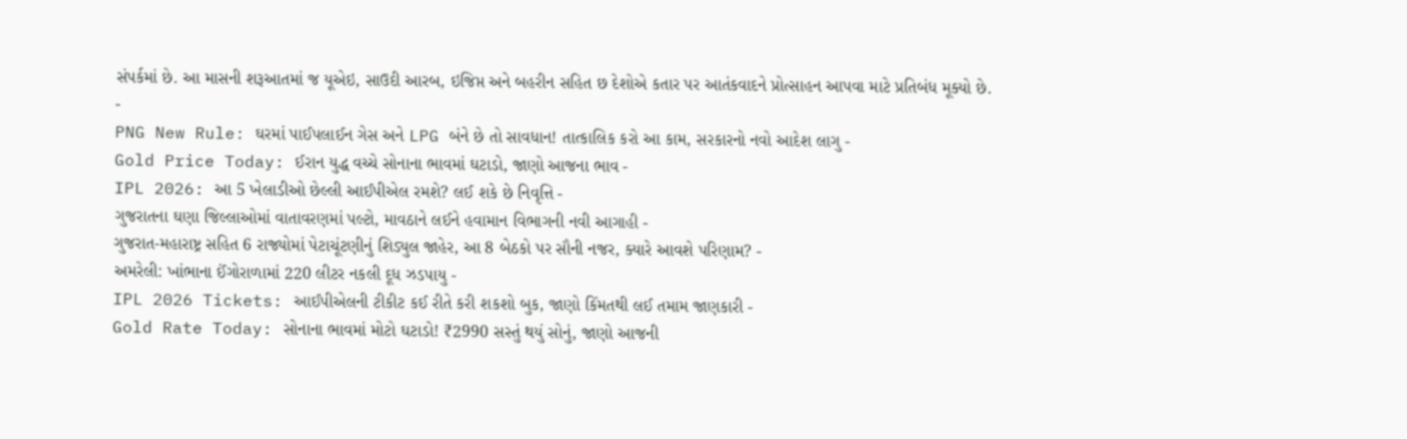સંપર્કમાં છે. આ માસની શરૂઆતમાં જ યૂએઇ, સાઉદી આરબ, ઇજિપ્ત અને બહરીન સહિત છ દેશોએ કતાર પર આતંકવાદને પ્રોત્સાહન આપવા માટે પ્રતિબંધ મૂક્યો છે.
-
PNG New Rule: ઘરમાં પાઈપલાઈન ગેસ અને LPG બંને છે તો સાવધાન! તાત્કાલિક કરો આ કામ, સરકારનો નવો આદેશ લાગુ -
Gold Price Today: ઈરાન યુદ્ધ વચ્ચે સોનાના ભાવમાં ઘટાડો, જાણો આજના ભાવ -
IPL 2026: આ 5 ખેલાડીઓ છેલ્લી આઈપીએલ રમશે? લઈ શકે છે નિવૃત્તિ -
ગુજરાતના ઘણા જિલ્લાઓમાં વાતાવરણમાં પલ્ટો, માવઠાને લઈને હવામાન વિભાગની નવી આગાહી -
ગુજરાત-મહારાષ્ટ્ર સહિત 6 રાજ્યોમાં પેટાચૂંટણીનું શિડ્યુલ જાહેર, આ 8 બેઠકો પર સૌની નજર, ક્યારે આવશે પરિણામ? -
અમરેલી: ખાંભાના ઈંગોરાળામાં 220 લીટર નકલી દૂધ ઝડપાયુ -
IPL 2026 Tickets: આઈપીએલની ટીકીટ કઈ રીતે કરી શકશો બુક, જાણો કિંમતથી લઈ તમામ જાણકારી -
Gold Rate Today: સોનાના ભાવમાં મોટો ઘટાડો! ₹2990 સસ્તું થયું સોનું, જાણો આજની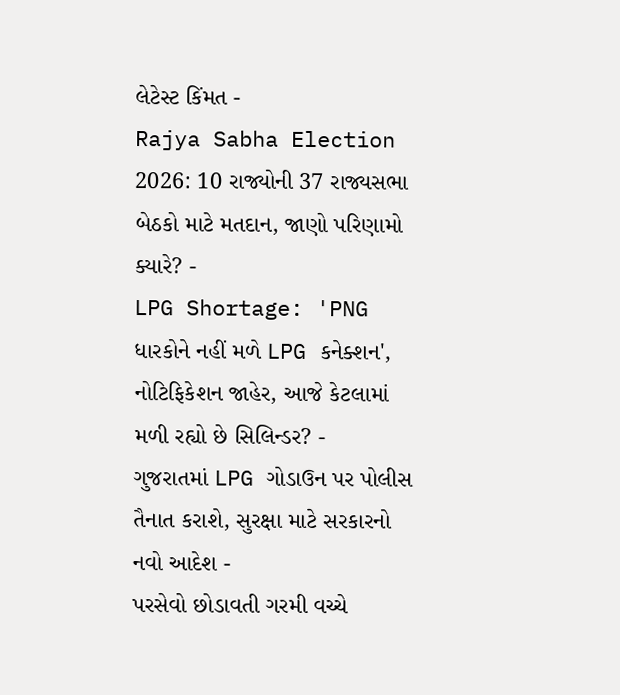લેટેસ્ટ કિંમત -
Rajya Sabha Election 2026: 10 રાજ્યોની 37 રાજ્યસભા બેઠકો માટે મતદાન, જાણો પરિણામો ક્યારે? -
LPG Shortage: 'PNG ધારકોને નહીં મળે LPG કનેક્શન', નોટિફિકેશન જાહેર, આજે કેટલામાં મળી રહ્યો છે સિલિન્ડર? -
ગુજરાતમાં LPG ગોડાઉન પર પોલીસ તૈનાત કરાશે, સુરક્ષા માટે સરકારનો નવો આદેશ -
પરસેવો છોડાવતી ગરમી વચ્ચે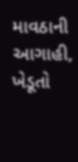માવઠાની આગાહી, ખેડૂતો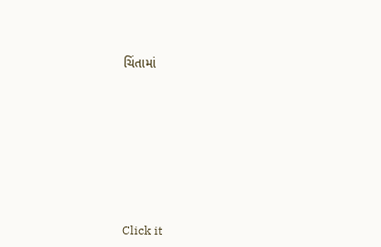ચિંતામાં










Click it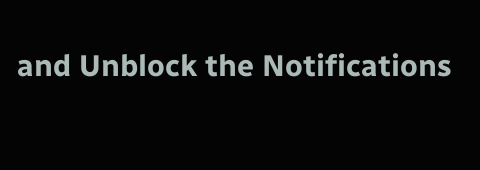and Unblock the Notifications